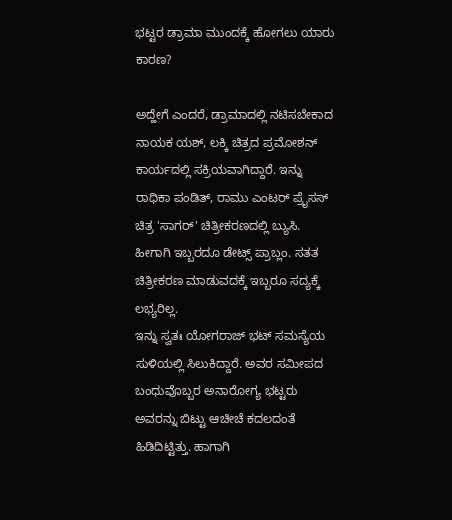ಭಟ್ಟರ ಡ್ರಾಮಾ ಮುಂದಕ್ಕೆ ಹೋಗಲು ಯಾರು ಕಾರಣ?

ಅದ್ಹೇಗೆ ಎಂದರೆ, ಡ್ರಾಮಾದಲ್ಲಿ ನಟಿಸಬೇಕಾದ ನಾಯಕ ಯಶ್, ಲಕ್ಕಿ ಚಿತ್ರದ ಪ್ರಮೋಶನ್ ಕಾರ್ಯದಲ್ಲಿ ಸಕ್ರಿಯವಾಗಿದ್ದಾರೆ. ಇನ್ನು ರಾಧಿಕಾ ಪಂಡಿತ್, ರಾಮು ಎಂಟರ್ ಪ್ರೈಸಸ್ ಚಿತ್ರ 'ಸಾಗರ್' ಚಿತ್ರೀಕರಣದಲ್ಲಿ ಬ್ಯುಸಿ. ಹೀಗಾಗಿ ಇಬ್ಬರದೂ ಡೇಟ್ಸ್ ಪ್ರಾಬ್ಲಂ. ಸತತ ಚಿತ್ರೀಕರಣ ಮಾಡುವದಕ್ಕೆ ಇಬ್ಬರೂ ಸದ್ಯಕ್ಕೆ ಲಭ್ಯರಿಲ್ಲ.
ಇನ್ನು ಸ್ವತಃ ಯೋಗರಾಜ್ ಭಟ್ ಸಮಸ್ಯೆಯ ಸುಳಿಯಲ್ಲಿ ಸಿಲುಕಿದ್ದಾರೆ. ಅವರ ಸಮೀಪದ ಬಂಧುವೊಬ್ಬರ ಅನಾರೋಗ್ಯ ಭಟ್ಟರು ಅವರನ್ನು ಬಿಟ್ಟು ಆಚೀಚೆ ಕದಲದಂತೆ ಹಿಡಿದಿಟ್ಟಿತ್ತು. ಹಾಗಾಗಿ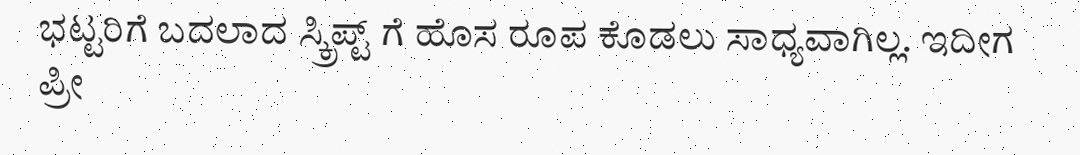ಭಟ್ಟರಿಗೆ ಬದಲಾದ ಸ್ಕ್ರಿಪ್ಟ್ ಗೆ ಹೊಸ ರೂಪ ಕೊಡಲು ಸಾಧ್ಯವಾಗಿಲ್ಲ. ಇದೀಗ ಪ್ರೀ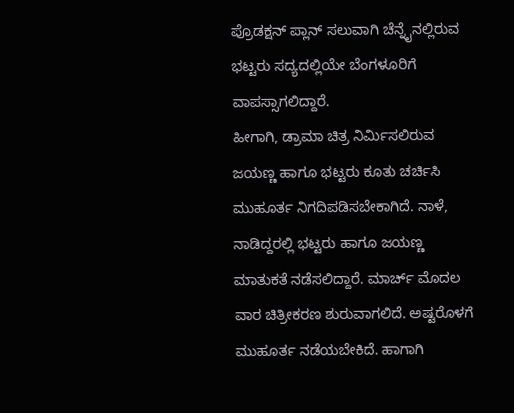ಪ್ರೊಡಕ್ಷನ್ ಪ್ಲಾನ್ ಸಲುವಾಗಿ ಚೆನ್ನೈನಲ್ಲಿರುವ ಭಟ್ಟರು ಸದ್ಯದಲ್ಲಿಯೇ ಬೆಂಗಳೂರಿಗೆ ವಾಪಸ್ಸಾಗಲಿದ್ದಾರೆ.
ಹೀಗಾಗಿ, ಡ್ರಾಮಾ ಚಿತ್ರ ನಿರ್ಮಿಸಲಿರುವ ಜಯಣ್ಣ ಹಾಗೂ ಭಟ್ಟರು ಕೂತು ಚರ್ಚಿಸಿ ಮುಹೂರ್ತ ನಿಗದಿಪಡಿಸಬೇಕಾಗಿದೆ. ನಾಳೆ, ನಾಡಿದ್ದರಲ್ಲಿ ಭಟ್ಟರು ಹಾಗೂ ಜಯಣ್ಣ ಮಾತುಕತೆ ನಡೆಸಲಿದ್ದಾರೆ. ಮಾರ್ಚ್ ಮೊದಲ ವಾರ ಚಿತ್ರೀಕರಣ ಶುರುವಾಗಲಿದೆ. ಅಷ್ಟರೊಳಗೆ ಮುಹೂರ್ತ ನಡೆಯಬೇಕಿದೆ. ಹಾಗಾಗಿ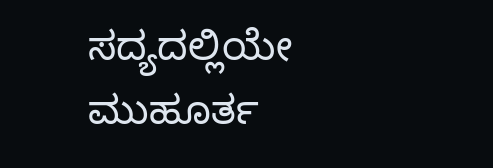ಸದ್ಯದಲ್ಲಿಯೇ ಮುಹೂರ್ತ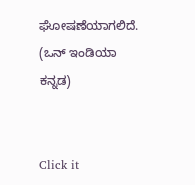ಘೋಷಣೆಯಾಗಲಿದೆ. (ಒನ್ ಇಂಡಿಯಾ ಕನ್ನಡ)


Click it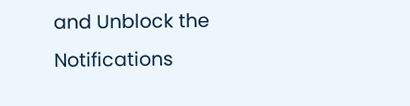and Unblock the Notifications